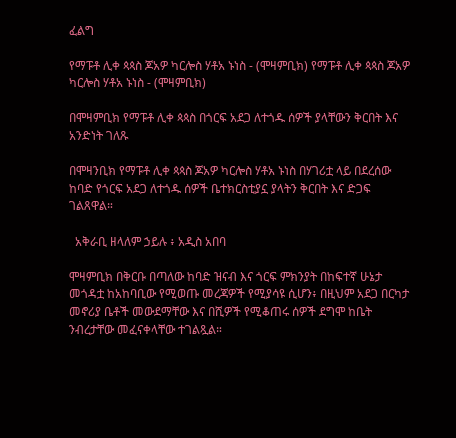ፈልግ

የማፑቶ ሊቀ ጳጳስ ጆአዎ ካርሎስ ሃቶአ ኑነስ - (ሞዛምቢክ) የማፑቶ ሊቀ ጳጳስ ጆአዎ ካርሎስ ሃቶአ ኑነስ - (ሞዛምቢክ)

በሞዛምቢክ የማፑቶ ሊቀ ጳጳስ በጎርፍ አደጋ ለተጎዱ ሰዎች ያላቸውን ቅርበት እና አንድነት ገለጹ

በሞዛንቢክ የማፑቶ ሊቀ ጳጳስ ጆአዎ ካርሎስ ሃቶአ ኑነስ በሃገሪቷ ላይ በደረሰው ከባድ የጎርፍ አደጋ ለተጎዱ ሰዎች ቤተክርስቲያኗ ያላትን ቅርበት እና ድጋፍ ገልጸዋል።

  አቅራቢ ዘላለም ኃይሉ ፥ አዲስ አበባ

ሞዛምቢክ በቅርቡ በጣለው ከባድ ዝናብ እና ጎርፍ ምክንያት በከፍተኛ ሁኔታ መጎዳቷ ከአከባቢው የሚወጡ መረጃዎች የሚያሳዩ ሲሆን፥ በዚህም አደጋ በርካታ መኖሪያ ቤቶች መውደማቸው እና በሺዎች የሚቆጠሩ ሰዎች ደግሞ ከቤት ንብረታቸው መፈናቀላቸው ተገልጿል።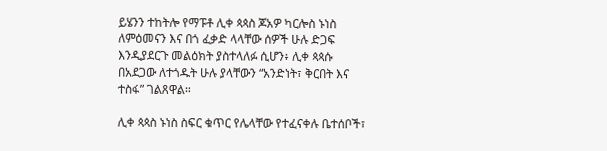ይሄንን ተከትሎ የማፑቶ ሊቀ ጳጳስ ጆአዎ ካርሎስ ኑነስ ለምዕመናን እና በጎ ፈቃድ ላላቸው ሰዎች ሁሉ ድጋፍ እንዲያደርጉ መልዕክት ያስተላለፉ ሲሆን፥ ሊቀ ጳጳሱ በአደጋው ለተጎዱት ሁሉ ያላቸውን “አንድነት፣ ቅርበት እና ተስፋ” ገልጸዋል።

ሊቀ ጳጳስ ኑነስ ስፍር ቁጥር የሌላቸው የተፈናቀሉ ቤተሰቦች፣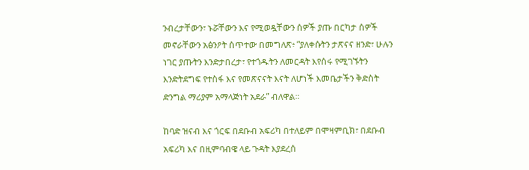ንብረታቸውን፣ ኑሯቸውን እና የሚወዷቸውን ሰዎች ያጡ በርካታ ሰዎች መኖራቸውን አፅንዖት ሰጥተው በመግለጽ፥ “ያለቀሱትን ታጽናና ዘንድ፣ ሁሉን ነገር ያጡትን እንድታበረታ፣ የተጎዱትን ለመርዳት እየሰሩ የሚገኙትን እንድትደግፍ የተስፋ እና የመጽናናት እናት ለሆነች እመቤታችን ቅድስት ድንግል ማሪያም አማላጅነት አደራ” ብለዋል።

ከባድ ዝናብ እና ጎርፍ በደቡብ አፍሪካ በተለይም በሞዛምቢክ፣ በደቡብ አፍሪካ እና በዚምባብዌ ላይ ጉዳት እያደረሰ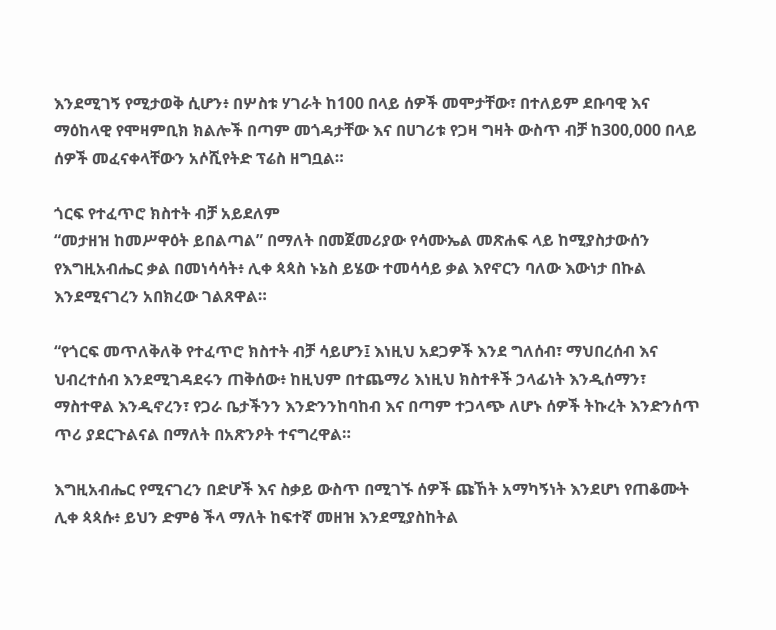እንደሚገኝ የሚታወቅ ሲሆን፥ በሦስቱ ሃገራት ከ100 በላይ ሰዎች መሞታቸው፣ በተለይም ደቡባዊ እና ማዕከላዊ የሞዛምቢክ ክልሎች በጣም መጎዳታቸው እና በሀገሪቱ የጋዛ ግዛት ውስጥ ብቻ ከ300,000 በላይ ሰዎች መፈናቀላቸውን አሶሺየትድ ፕሬስ ዘግቧል።

ጎርፍ የተፈጥሮ ክስተት ብቻ አይደለም
“መታዘዝ ከመሥዋዕት ይበልጣል” በማለት በመጀመሪያው የሳሙኤል መጽሐፍ ላይ ከሚያስታውሰን የእግዚአብሔር ቃል በመነሳሳት፥ ሊቀ ጳጳስ ኑኔስ ይሄው ተመሳሳይ ቃል እየኖርን ባለው እውነታ በኩል እንደሚናገረን አበክረው ገልጸዋል።

“የጎርፍ መጥለቅለቅ የተፈጥሮ ክስተት ብቻ ሳይሆን፤ እነዚህ አደጋዎች እንደ ግለሰብ፣ ማህበረሰብ እና ህብረተሰብ እንደሚገዳደሩን ጠቅሰው፥ ከዚህም በተጨማሪ እነዚህ ክስተቶች ኃላፊነት እንዲሰማን፣ ማስተዋል እንዲኖረን፣ የጋራ ቤታችንን እንድንንከባከብ እና በጣም ተጋላጭ ለሆኑ ሰዎች ትኩረት እንድንሰጥ ጥሪ ያደርጉልናል በማለት በአጽንዖት ተናግረዋል።

እግዚአብሔር የሚናገረን በድሆች እና ስቃይ ውስጥ በሚገኙ ሰዎች ጩኸት አማካኝነት እንደሆነ የጠቆሙት ሊቀ ጳጳሱ፥ ይህን ድምፅ ችላ ማለት ከፍተኛ መዘዝ እንደሚያስከትል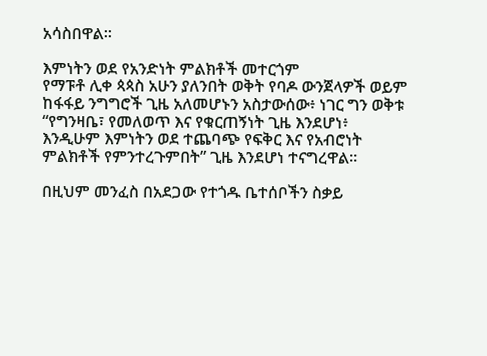አሳስበዋል።

እምነትን ወደ የአንድነት ምልክቶች መተርጎም
የማፑቶ ሊቀ ጳጳስ አሁን ያለንበት ወቅት የባዶ ውንጀላዎች ወይም ከፋፋይ ንግግሮች ጊዜ አለመሆኑን አስታውሰው፥ ነገር ግን ወቅቱ “የግንዛቤ፣ የመለወጥ እና የቁርጠኝነት ጊዜ እንደሆነ፥ እንዲሁም እምነትን ወደ ተጨባጭ የፍቅር እና የአብሮነት ምልክቶች የምንተረጉምበት” ጊዜ እንደሆነ ተናግረዋል።

በዚህም መንፈስ በአደጋው የተጎዱ ቤተሰቦችን ስቃይ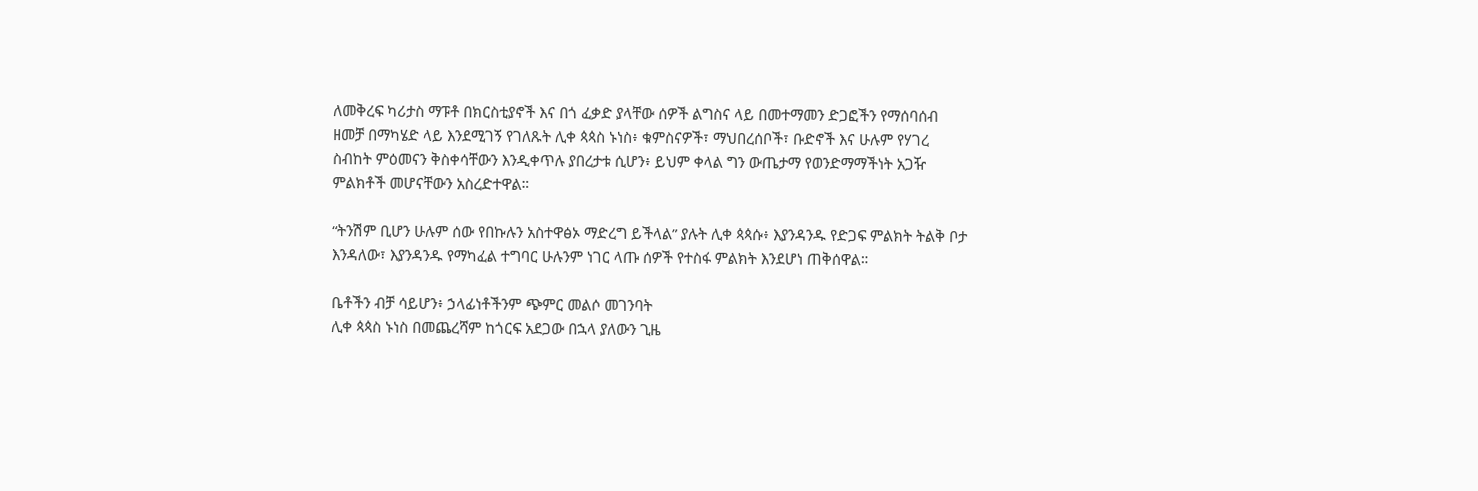ለመቅረፍ ካሪታስ ማፑቶ በክርስቲያኖች እና በጎ ፈቃድ ያላቸው ሰዎች ልግስና ላይ በመተማመን ድጋፎችን የማሰባሰብ ዘመቻ በማካሄድ ላይ እንደሚገኝ የገለጹት ሊቀ ጳጳስ ኑነስ፥ ቁምስናዎች፣ ማህበረሰቦች፣ ቡድኖች እና ሁሉም የሃገረ ስብከት ምዕመናን ቅስቀሳቸውን እንዲቀጥሉ ያበረታቱ ሲሆን፥ ይህም ቀላል ግን ውጤታማ የወንድማማችነት አጋዥ ምልክቶች መሆናቸውን አስረድተዋል።

“ትንሽም ቢሆን ሁሉም ሰው የበኩሉን አስተዋፅኦ ማድረግ ይችላል” ያሉት ሊቀ ጳጳሱ፥ እያንዳንዱ የድጋፍ ምልክት ትልቅ ቦታ እንዳለው፣ እያንዳንዱ የማካፈል ተግባር ሁሉንም ነገር ላጡ ሰዎች የተስፋ ምልክት እንደሆነ ጠቅሰዋል።

ቤቶችን ብቻ ሳይሆን፥ ኃላፊነቶችንም ጭምር መልሶ መገንባት
ሊቀ ጳጳስ ኑነስ በመጨረሻም ከጎርፍ አደጋው በኋላ ያለውን ጊዜ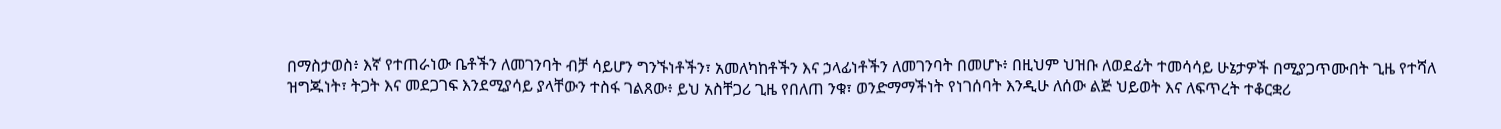በማስታወስ፥ እኛ የተጠራነው ቤቶችን ለመገንባት ብቻ ሳይሆን ግንኙነቶችን፣ አመለካከቶችን እና ኃላፊነቶችን ለመገንባት በመሆኑ፥ በዚህም ህዝቡ ለወደፊት ተመሳሳይ ሁኔታዎች በሚያጋጥሙበት ጊዜ የተሻለ ዝግጁነት፣ ትጋት እና መደጋገፍ እንደሚያሳይ ያላቸውን ተስፋ ገልጸው፥ ይህ አስቸጋሪ ጊዜ የበለጠ ንቁ፣ ወንድማማችነት የነገሰባት እንዲሁ ለሰው ልጅ ህይወት እና ለፍጥረት ተቆርቋሪ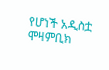የሆነች አዲስቷ ሞዛምቢክ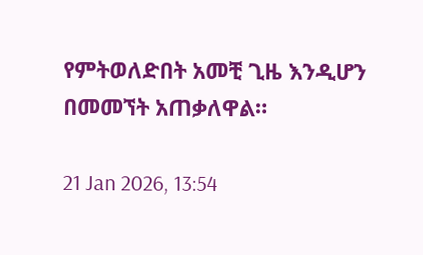የምትወለድበት አመቺ ጊዜ እንዲሆን በመመኘት አጠቃለዋል።

21 Jan 2026, 13:54